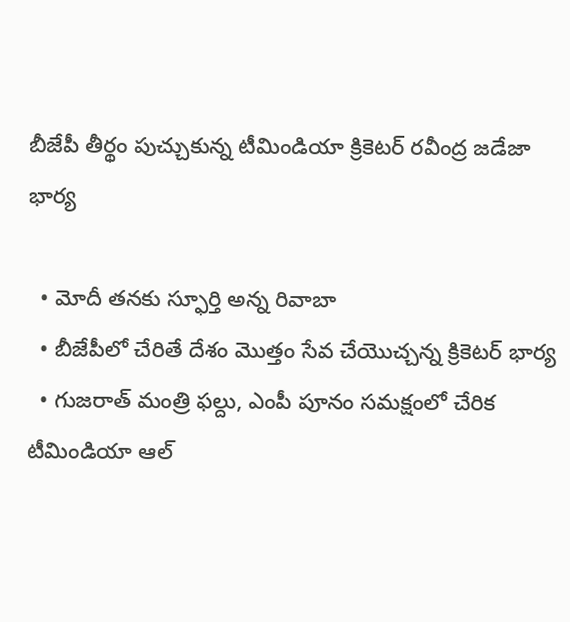బీజేపీ తీర్థం పుచ్చుకున్న టీమిండియా క్రికెటర్ రవీంద్ర జడేజా భార్య

  • మోదీ తనకు స్ఫూర్తి అన్న రివాబా
  • బీజేపీలో చేరితే దేశం మొత్తం సేవ చేయొచ్చన్న క్రికెటర్ భార్య
  • గుజరాత్ మంత్రి ఫల్దు, ఎంపీ పూనం సమక్షంలో చేరిక
టీమిండియా ఆల్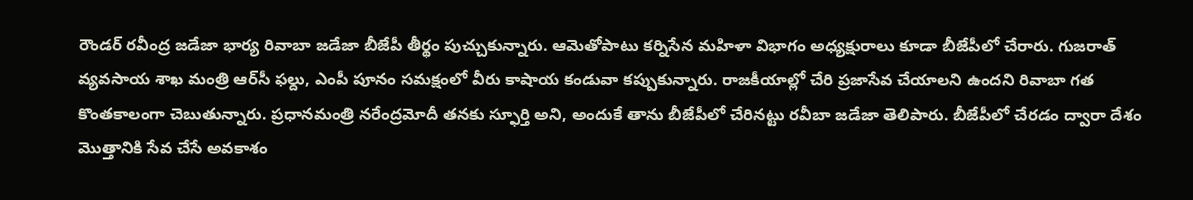రౌండర్ రవీంద్ర జడేజా భార్య రివాబా జడేజా బీజేపీ తీర్థం పుచ్చుకున్నారు. ఆమెతోపాటు కర్నిసేన మహిళా విభాగం అధ్యక్షురాలు కూడా బీజేపీలో చేరారు. గుజరాత్ వ్యవసాయ శాఖ మంత్రి ఆర్‌సీ ఫల్దు, ఎంపీ పూనం సమక్షంలో వీరు కాషాయ కండువా కప్పుకున్నారు. రాజకీయాల్లో చేరి ప్రజాసేవ చేయాలని ఉందని రివాబా గత కొంతకాలంగా చెబుతున్నారు. ప్రధానమంత్రి నరేంద్రమోదీ తనకు స్ఫూర్తి అని, అందుకే తాను బీజేపీలో చేరినట్టు రవీబా జడేజా తెలిపారు. బీజేపీలో చేరడం ద్వారా దేశం మొత్తానికి సేవ చేసే అవకాశం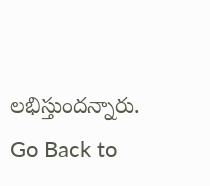లభిస్తుందన్నారు.
Go Back to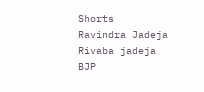Shorts
Ravindra Jadeja
Rivaba jadeja
BJP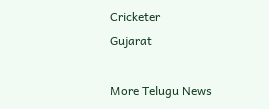Cricketer
Gujarat

More Telugu News